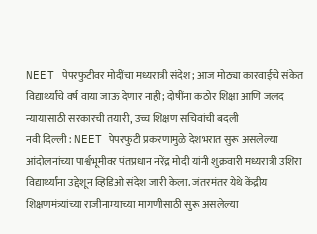NEET पेपरफुटीवर मोदींचा मध्यरात्री संदेश; आज मोठ्या कारवाईचे संकेत
विद्यार्थ्यांचे वर्ष वाया जाऊ देणार नाही; दोषींना कठोर शिक्षा आणि जलद न्यायासाठी सरकारची तयारी, उच्च शिक्षण सचिवांची बदली
नवी दिल्ली : NEET पेपरफुटी प्रकरणामुळे देशभरात सुरू असलेल्या आंदोलनांच्या पार्श्वभूमीवर पंतप्रधान नरेंद्र मोदी यांनी शुक्रवारी मध्यरात्री उशिरा विद्यार्थ्यांना उद्देशून व्हिडिओ संदेश जारी केला. जंतरमंतर येथे केंद्रीय शिक्षणमंत्र्यांच्या राजीनाम्याच्या मागणीसाठी सुरू असलेल्या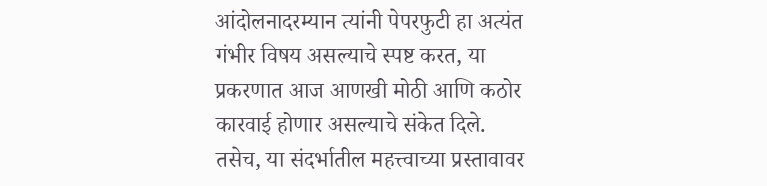आंदोलनादरम्यान त्यांनी पेपरफुटी हा अत्यंत गंभीर विषय असल्याचे स्पष्ट करत, या प्रकरणात आज आणखी मोठी आणि कठोर कारवाई होणार असल्याचे संकेत दिले. तसेच, या संदर्भातील महत्त्वाच्या प्रस्तावावर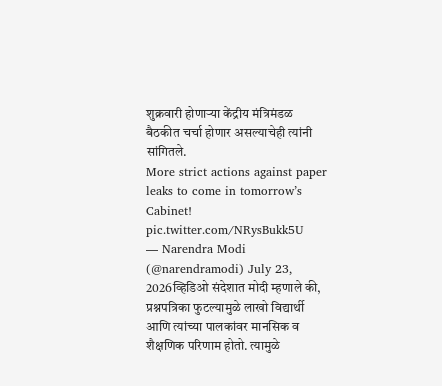शुक्रवारी होणाऱ्या केंद्रीय मंत्रिमंडळ बैठकीत चर्चा होणार असल्याचेही त्यांनी सांगितले.
More strict actions against paper leaks to come in tomorrow’s Cabinet! pic.twitter.com/NRysBukk5U
— Narendra Modi (@narendramodi) July 23, 2026व्हिडिओ संदेशात मोदी म्हणाले की, प्रश्नपत्रिका फुटल्यामुळे लाखो विद्यार्थी आणि त्यांच्या पालकांवर मानसिक व शैक्षणिक परिणाम होतो. त्यामुळे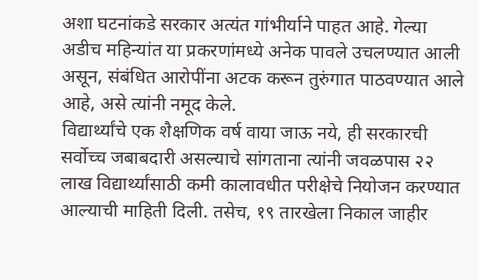अशा घटनांकडे सरकार अत्यंत गांभीर्याने पाहत आहे. गेल्या अडीच महिन्यांत या प्रकरणांमध्ये अनेक पावले उचलण्यात आली असून, संबंधित आरोपींना अटक करून तुरुंगात पाठवण्यात आले आहे, असे त्यांनी नमूद केले.
विद्यार्थ्यांचे एक शैक्षणिक वर्ष वाया जाऊ नये, ही सरकारची सर्वोच्च जबाबदारी असल्याचे सांगताना त्यांनी जवळपास २२ लाख विद्यार्थ्यांसाठी कमी कालावधीत परीक्षेचे नियोजन करण्यात आल्याची माहिती दिली. तसेच, १९ तारखेला निकाल जाहीर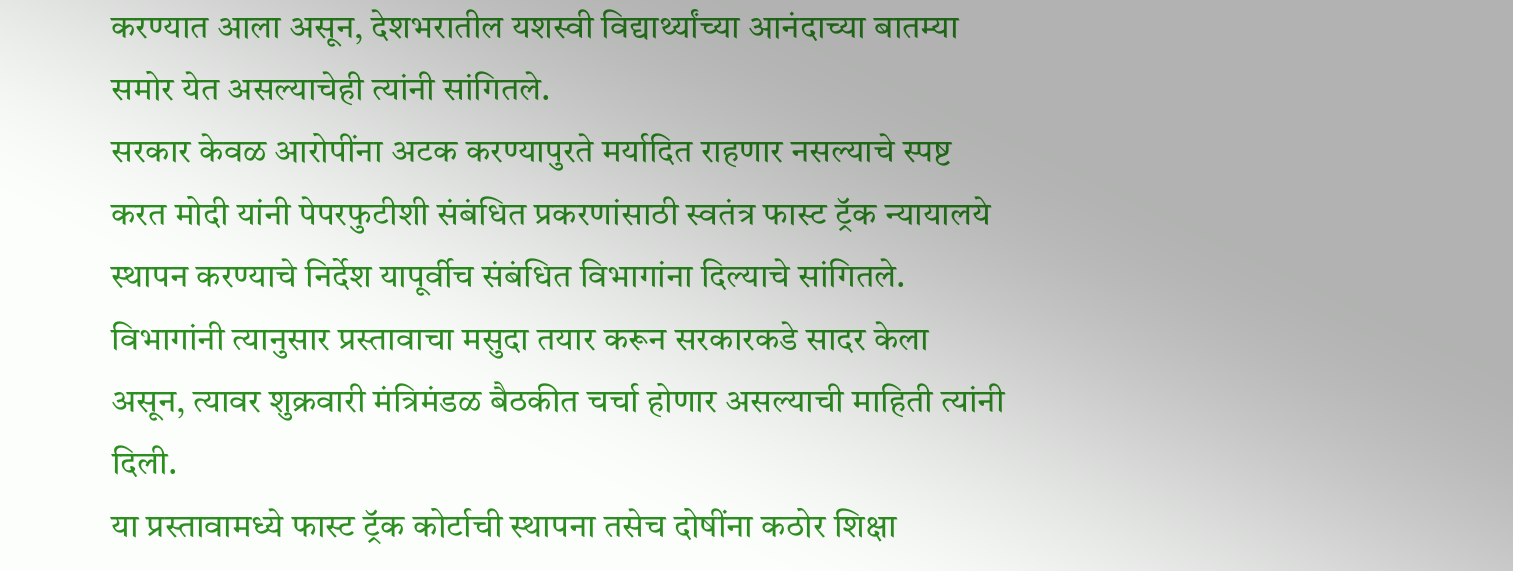करण्यात आला असून, देशभरातील यशस्वी विद्यार्थ्यांच्या आनंदाच्या बातम्या समोर येत असल्याचेही त्यांनी सांगितले.
सरकार केवळ आरोपींना अटक करण्यापुरते मर्यादित राहणार नसल्याचे स्पष्ट करत मोदी यांनी पेपरफुटीशी संबंधित प्रकरणांसाठी स्वतंत्र फास्ट ट्रॅक न्यायालये स्थापन करण्याचे निर्देश यापूर्वीच संबंधित विभागांना दिल्याचे सांगितले. विभागांनी त्यानुसार प्रस्तावाचा मसुदा तयार करून सरकारकडे सादर केला असून, त्यावर शुक्रवारी मंत्रिमंडळ बैठकीत चर्चा होणार असल्याची माहिती त्यांनी दिली.
या प्रस्तावामध्ये फास्ट ट्रॅक कोर्टाची स्थापना तसेच दोषींना कठोर शिक्षा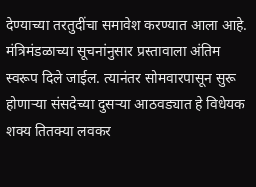देण्याच्या तरतुदींचा समावेश करण्यात आला आहे. मंत्रिमंडळाच्या सूचनांनुसार प्रस्तावाला अंतिम स्वरूप दिले जाईल. त्यानंतर सोमवारपासून सुरू होणाऱ्या संसदेच्या दुसऱ्या आठवड्यात हे विधेयक शक्य तितक्या लवकर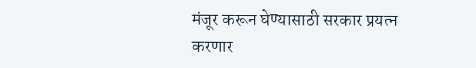मंजूर करून घेण्यासाठी सरकार प्रयत्न करणार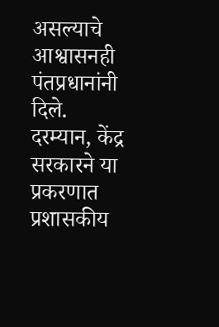असल्याचे आश्वासनही पंतप्रधानांनी दिले.
दरम्यान, केंद्र सरकारने या प्रकरणात प्रशासकीय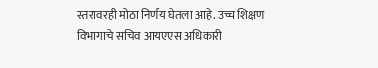स्तरावरही मोठा निर्णय घेतला आहे. उच्च शिक्षण विभागाचे सचिव आयएएस अधिकारी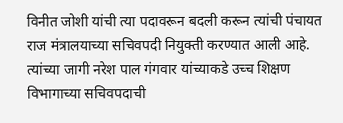विनीत जोशी यांची त्या पदावरून बदली करून त्यांची पंचायत राज मंत्रालयाच्या सचिवपदी नियुक्ती करण्यात आली आहे. त्यांच्या जागी नरेश पाल गंगवार यांच्याकडे उच्च शिक्षण विभागाच्या सचिवपदाची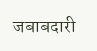जबाबदारी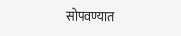सोपवण्यात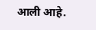आली आहे.